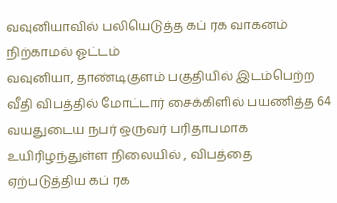வவுனியாவில் பலியெடுத்த கப் ரக வாகனம் நிற்காமல் ஓட்டம்
வவுனியா, தாண்டிகுளம் பகுதியில் இடம்பெற்ற வீதி விபத்தில் மோட்டார் சைக்கிளில் பயணித்த 64 வயதுடைய நபர் ஒருவர் பரிதாபமாக உயிரிழந்துள்ள நிலையில் , விபத்தை ஏற்படுத்திய கப் ரக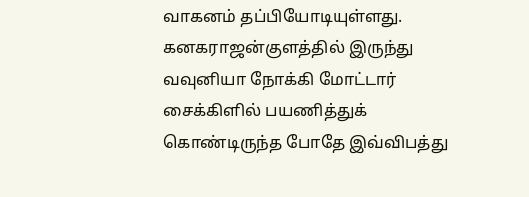வாகனம் தப்பியோடியுள்ளது.
கனகராஜன்குளத்தில் இருந்து வவுனியா நோக்கி மோட்டார் சைக்கிளில் பயணித்துக் கொண்டிருந்த போதே இவ்விபத்து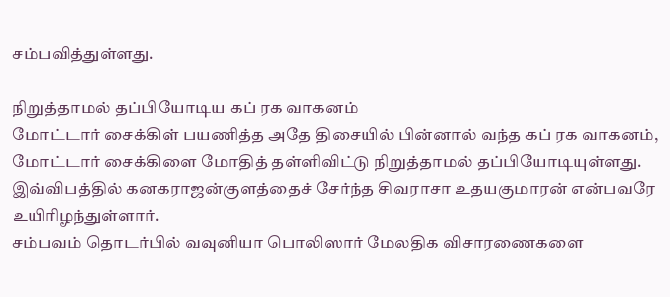சம்பவித்துள்ளது.

நிறுத்தாமல் தப்பியோடிய கப் ரக வாகனம்
மோட்டார் சைக்கிள் பயணித்த அதே திசையில் பின்னால் வந்த கப் ரக வாகனம், மோட்டார் சைக்கிளை மோதித் தள்ளிவிட்டு நிறுத்தாமல் தப்பியோடியுள்ளது.
இவ்விபத்தில் கனகராஜன்குளத்தைச் சேர்ந்த சிவராசா உதயகுமாரன் என்பவரே உயிரிழந்துள்ளார்.
சம்பவம் தொடர்பில் வவுனியா பொலிஸார் மேலதிக விசாரணைகளை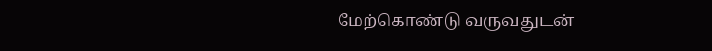மேற்கொண்டு வருவதுடன்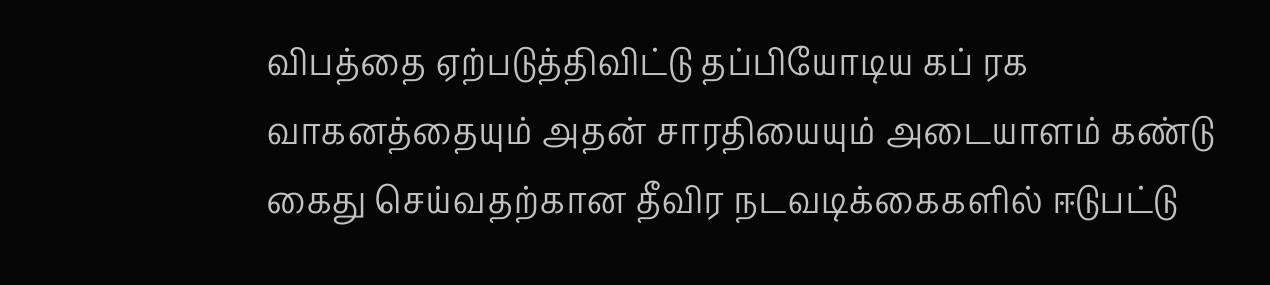விபத்தை ஏற்படுத்திவிட்டு தப்பியோடிய கப் ரக வாகனத்தையும் அதன் சாரதியையும் அடையாளம் கண்டு கைது செய்வதற்கான தீவிர நடவடிக்கைகளில் ஈடுபட்டு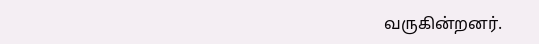வருகின்றனர்.